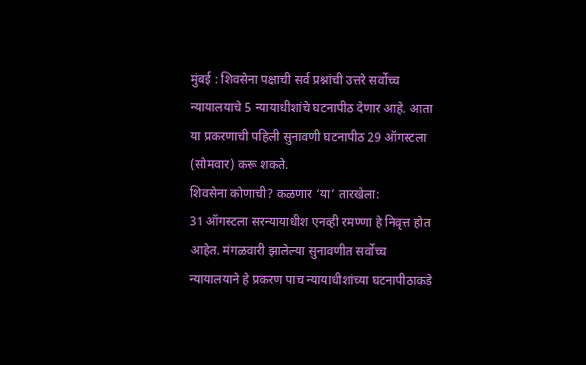मुंबई : शिवसेना पक्षाची सर्व प्रश्नांची उत्तरे सर्वोच्च न्यायालयाचे 5 न्यायाधीशांचे घटनापीठ देणार आहे. आता या प्रकरणाची पहिली सुनावणी घटनापीठ 29 ऑगस्टला (सोमवार) करू शकते.
शिवसेना कोणाची? कळणार ‘या’ तारखेला:
31 ऑगस्टला सरन्यायाधीश एनव्ही रमण्णा हे निवृत्त होत आहेत. मंगळवारी झालेल्या सुनावणीत सर्वोच्च न्यायालयाने हे प्रकरण पाच न्यायाधीशांच्या घटनापीठाकडे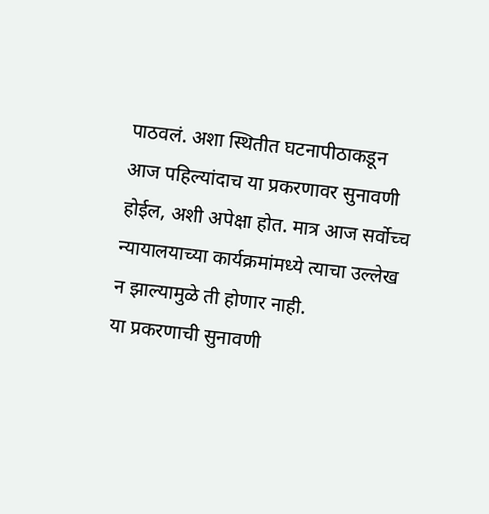पाठवलं. अशा स्थितीत घटनापीठाकडून आज पहिल्यांदाच या प्रकरणावर सुनावणी होईल, अशी अपेक्षा होत. मात्र आज सर्वोच्च न्यायालयाच्या कार्यक्रमांमध्ये त्याचा उल्लेख न झाल्यामुळे ती होणार नाही.
या प्रकरणाची सुनावणी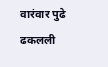वारंवार पुढे ढकलली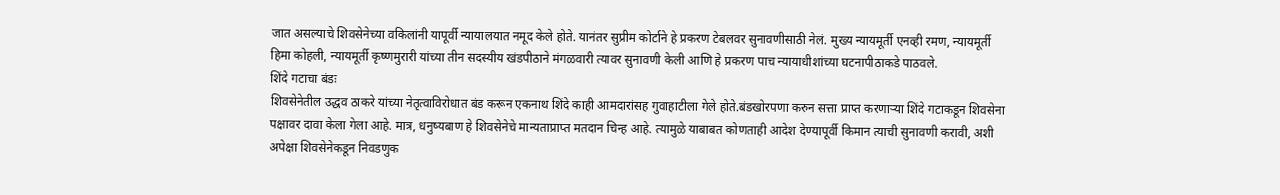जात असल्याचे शिवसेनेच्या वकिलांनी यापूर्वी न्यायालयात नमूद केले होते. यानंतर सुप्रीम कोर्टाने हे प्रकरण टेबलवर सुनावणीसाठी नेलं. मुख्य न्यायमूर्ती एनव्ही रमण, न्यायमूर्ती हिमा कोहली, न्यायमूर्ती कृष्णमुरारी यांच्या तीन सदस्यीय खंडपीठाने मंगळवारी त्यावर सुनावणी केली आणि हे प्रकरण पाच न्यायाधीशांच्या घटनापीठाकडे पाठवले.
शिंदे गटाचा बंडः
शिवसेनेतील उद्धव ठाकरे यांच्या नेतृत्वाविरोधात बंड करून एकनाथ शिंदे काही आमदारांसह गुवाहाटीला गेले होते.बंडखोरपणा करुन सत्ता प्राप्त करणाऱ्या शिंदे गटाकडून शिवसेना पक्षावर दावा केला गेला आहे. मात्र, धनुष्यबाण हे शिवसेनेचे मान्यताप्राप्त मतदान चिन्ह आहे. त्यामुळे याबाबत कोणताही आदेश देण्यापूर्वी किमान त्याची सुनावणी करावी, अशी अपेक्षा शिवसेनेकडून निवडणुक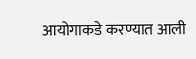आयोगाकडे करण्यात आली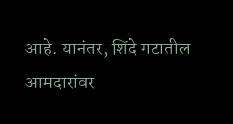आहे. यानंतर, शिंदे गटातील आमदारांवर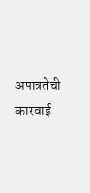अपात्रतेची कारवाई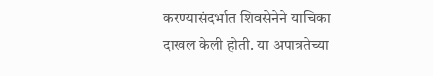करण्यासंदर्भात शिवसेनेने याचिका दाखल केली होती. या अपात्रतेच्या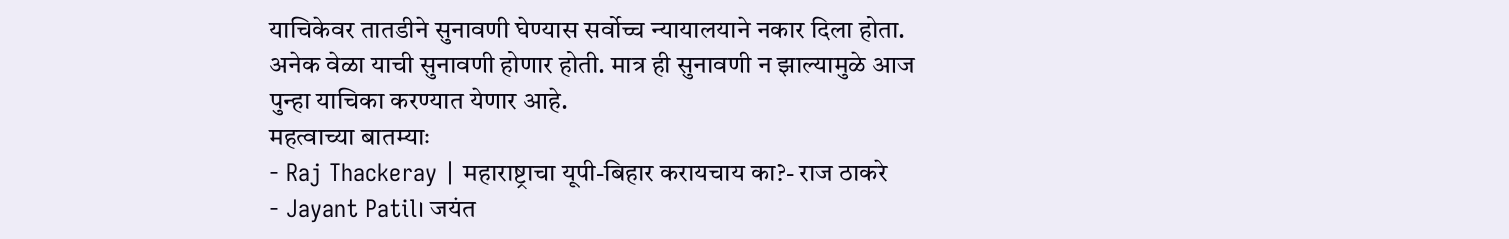याचिकेवर तातडीने सुनावणी घेण्यास सर्वोच्च न्यायालयाने नकार दिला होता. अनेक वेळा याची सुनावणी होणार होती. मात्र ही सुनावणी न झाल्यामुळे आज पुन्हा याचिका करण्यात येणार आहे.
महत्वाच्या बातम्याः
- Raj Thackeray | महाराष्ट्राचा यूपी-बिहार करायचाय का?- राज ठाकरे
- Jayant Patil। जयंत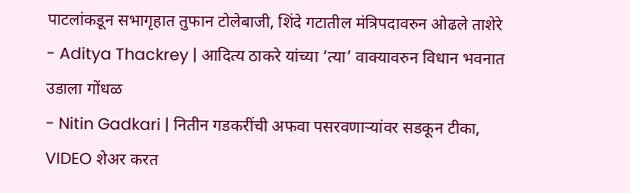पाटलांकडून सभागृहात तुफान टोलेबाजी, शिंदे गटातील मंत्रिपदावरुन ओढले ताशेरे
- Aditya Thackrey | आदित्य ठाकरे यांच्या ‘त्या’ वाक्यावरुन विधान भवनात उडाला गोंधळ
- Nitin Gadkari | नितीन गडकरींची अफवा पसरवणाऱ्यांवर सडकून टीका, VIDEO शेअर करत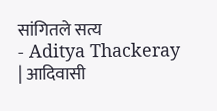सांगितले सत्य
- Aditya Thackeray | आदिवासी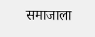समाजाला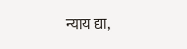न्याय द्या,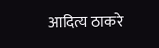आदित्य ठाकरे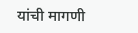यांची मागणी